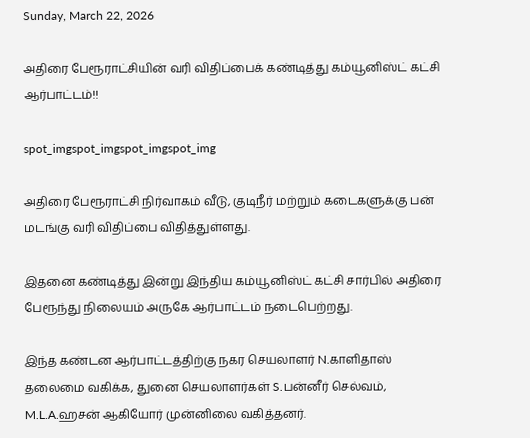Sunday, March 22, 2026

அதிரை பேரூராட்சியின் வரி விதிப்பைக் கண்டித்து கம்யூனிஸ்ட் கட்சி ஆர்பாட்டம்!!

spot_imgspot_imgspot_imgspot_img

அதிரை பேரூராட்சி நிர்வாகம் வீடு, குடிநீர் மற்றும் கடைகளுக்கு பன் மடங்கு வரி விதிப்பை விதித்துள்ளது.

இதனை கண்டித்து இன்று இந்திய கம்யூனிஸ்ட் கட்சி சார்பில் அதிரை பேரூந்து நிலையம் அருகே ஆர்பாட்டம் நடைபெற்றது.

இந்த கண்டன ஆர்பாட்டத்திற்கு நகர செயலாளர் N.காளிதாஸ் தலைமை வகிக்க, துனை செயலாளர்கள் S.பன்னீர் செல்வம், M.L.A.ஹசன் ஆகியோர் முன்னிலை வகித்தனர்.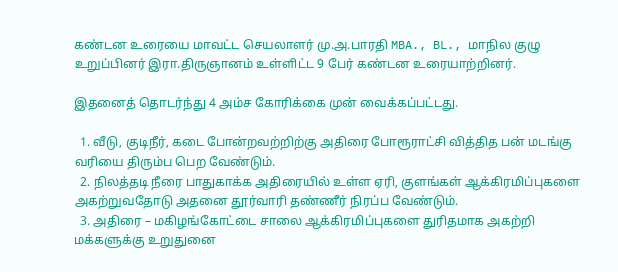கண்டன உரையை மாவட்ட செயலாளர் மு.அ.பாரதி MBA., BL., மாநில குழு உறுப்பினர் இரா.திருஞானம் உள்ளிட்ட 9 பேர் கண்டன உரையாற்றினர்.

இதனைத் தொடர்ந்து 4 அம்ச கோரிக்கை முன் வைக்கப்பட்டது.

  1. வீடு, குடிநீர், கடை போன்றவற்றிற்கு அதிரை போரூராட்சி வித்தித பன் மடங்கு வரியை திரும்ப பெற வேண்டும்.
  2. நிலத்தடி நீரை பாதுகாக்க அதிரையில் உள்ள ஏரி, குளங்கள் ஆக்கிரமிப்புகளை அகற்றுவதோடு அதனை தூர்வாரி தண்ணீர் நிரப்ப வேண்டும்.
  3. அதிரை – மகிழங்கோட்டை சாலை ஆக்கிரமிப்புகளை துரிதமாக அகற்றி மக்களுக்கு உறுதுனை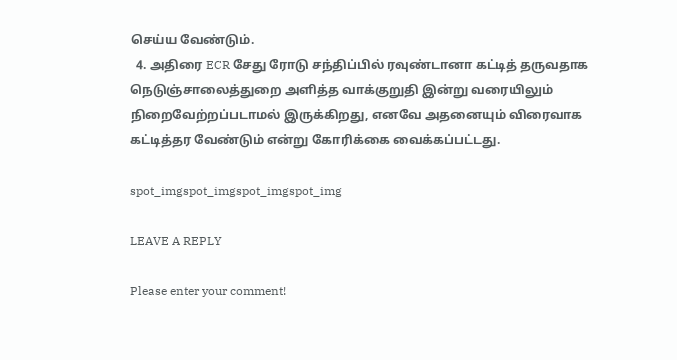செய்ய வேண்டும்.
  4. அதிரை ECR சேது ரோடு சந்திப்பில் ரவுண்டானா கட்டித் தருவதாக நெடுஞ்சாலைத்துறை அளித்த வாக்குறுதி இன்று வரையிலும் நிறைவேற்றப்படாமல் இருக்கிறது, எனவே அதனையும் விரைவாக கட்டித்தர வேண்டும் என்று கோரிக்கை வைக்கப்பட்டது.

spot_imgspot_imgspot_imgspot_img

LEAVE A REPLY

Please enter your comment!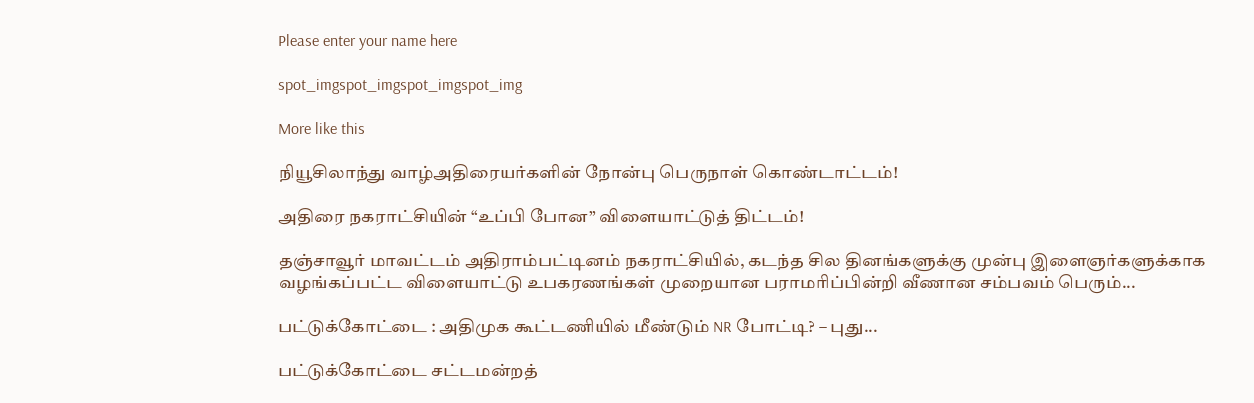Please enter your name here

spot_imgspot_imgspot_imgspot_img

More like this

நியூசிலாந்து வாழ்அதிரையர்களின் நோன்பு பெருநாள் கொண்டாட்டம்!

அதிரை நகராட்சியின் “உப்பி போன” விளையாட்டுத் திட்டம்!

தஞ்சாவூர் மாவட்டம் அதிராம்பட்டினம் நகராட்சியில், கடந்த சில தினங்களுக்கு முன்பு இளைஞர்களுக்காக வழங்கப்பட்ட விளையாட்டு உபகரணங்கள் முறையான பராமரிப்பின்றி வீணான சம்பவம் பெரும்...

பட்டுக்கோட்டை : அதிமுக கூட்டணியில் மீண்டும் NR போட்டி? – புது...

பட்டுக்கோட்டை சட்டமன்றத்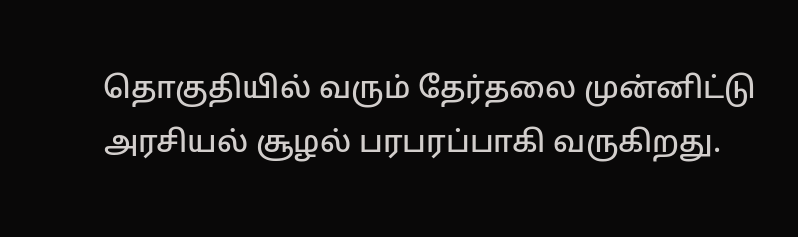தொகுதியில் வரும் தேர்தலை முன்னிட்டு அரசியல் சூழல் பரபரப்பாகி வருகிறது.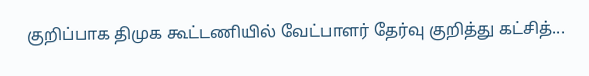குறிப்பாக திமுக கூட்டணியில் வேட்பாளர் தேர்வு குறித்து கட்சித்...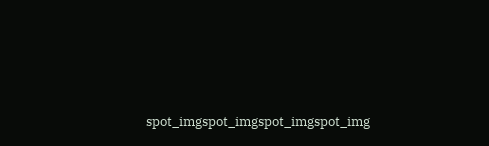spot_imgspot_imgspot_imgspot_img